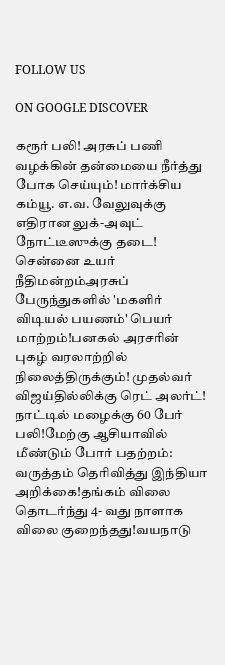FOLLOW US

ON GOOGLE DISCOVER

கரூர் பலி! அரசுப் பணி வழக்கின் தன்மையை நீர்த்து போக செய்யும்! மார்க்சிய கம்யூ. எ.வ. வேலுவுக்கு எதிரான லுக்-அவுட் நோட்டீஸுக்கு தடை! சென்னை உயர் நீதிமன்றம்அரசுப் பேருந்துகளில் 'மகளிர் விடியல் பயணம்' பெயர் மாற்றம்!பனகல் அரசரின் புகழ் வரலாற்றில் நிலைத்திருக்கும்! முதல்வர் விஜய்தில்லிக்கு ரெட் அலர்ட்! நாட்டில் மழைக்கு 60 பேர் பலி!மேற்கு ஆசியாவில் மீண்டும் போர் பதற்றம்: வருத்தம் தெரிவித்து இந்தியா அறிக்கை!தங்கம் விலை தொடர்ந்து 4- வது நாளாக விலை குறைந்தது!வயநாடு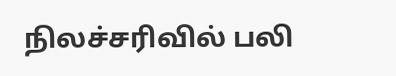நிலச்சரிவில் பலி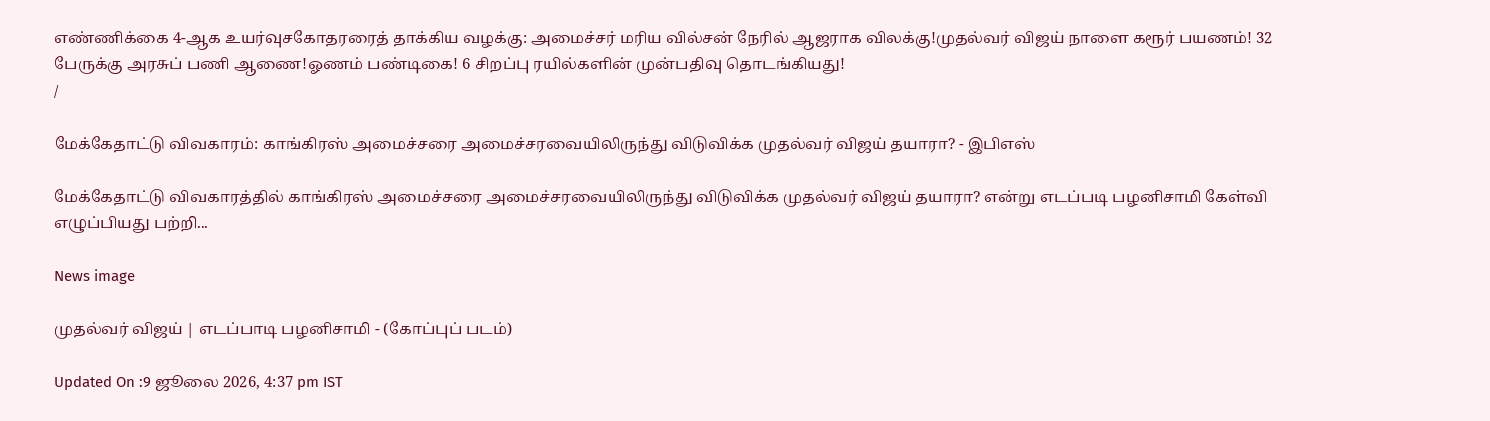எண்ணிக்கை 4-ஆக உயர்வுசகோதரரைத் தாக்கிய வழக்கு: அமைச்சர் மரிய வில்சன் நேரில் ஆஜராக விலக்கு!முதல்வர் விஜய் நாளை கரூர் பயணம்! 32 பேருக்கு அரசுப் பணி ஆணை!ஓணம் பண்டிகை! 6 சிறப்பு ரயில்களின் முன்பதிவு தொடங்கியது!
/

மேக்கேதாட்டு விவகாரம்: காங்கிரஸ் அமைச்சரை அமைச்சரவையிலிருந்து விடுவிக்க முதல்வர் விஜய் தயாரா? - இபிஎஸ்

மேக்கேதாட்டு விவகாரத்தில் காங்கிரஸ் அமைச்சரை அமைச்சரவையிலிருந்து விடுவிக்க முதல்வர் விஜய் தயாரா? என்று எடப்படி பழனிசாமி கேள்வி எழுப்பியது பற்றி...

News image

முதல்வர் விஜய் | எடப்பாடி பழனிசாமி - (கோப்புப் படம்)

Updated On :9 ஜூலை 2026, 4:37 pm IST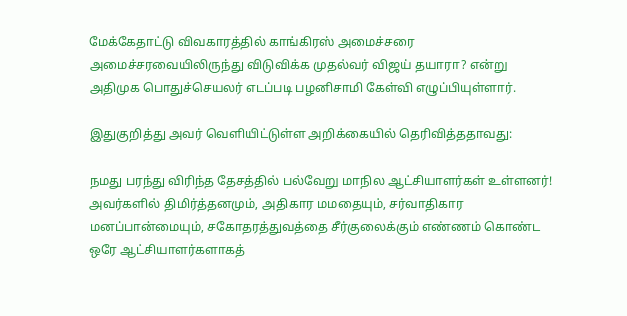மேக்கேதாட்டு விவகாரத்தில் காங்கிரஸ் அமைச்சரை அமைச்சரவையிலிருந்து விடுவிக்க முதல்வர் விஜய் தயாரா? என்று அதிமுக பொதுச்செயலர் எடப்படி பழனிசாமி கேள்வி எழுப்பியுள்ளார்.

இதுகுறித்து அவர் வெளியிட்டுள்ள அறிக்கையில் தெரிவித்ததாவது:

நமது பரந்து விரிந்த தேசத்தில் பல்வேறு மாநில ஆட்சியாளர்கள் உள்ளனர்! அவர்களில் திமிர்த்தனமும், அதிகார மமதையும், சர்வாதிகார மனப்பான்மையும், சகோதரத்துவத்தை சீர்குலைக்கும் எண்ணம் கொண்ட ஒரே ஆட்சியாளர்களாகத்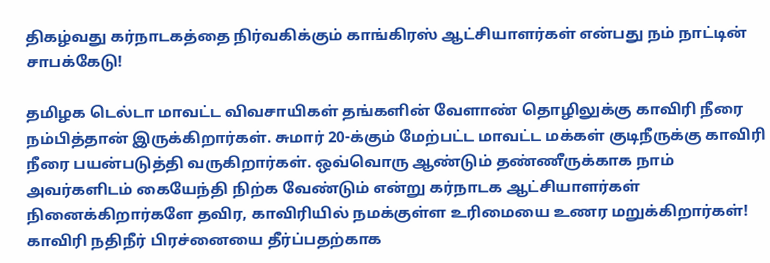திகழ்வது கர்நாடகத்தை நிர்வகிக்கும் காங்கிரஸ் ஆட்சியாளர்கள் என்பது நம் நாட்டின் சாபக்கேடு!

தமிழக டெல்டா மாவட்ட விவசாயிகள் தங்களின் வேளாண் தொழிலுக்கு காவிரி நீரை நம்பித்தான் இருக்கிறார்கள். சுமார் 20-க்கும் மேற்பட்ட மாவட்ட மக்கள் குடிநீருக்கு காவிரி நீரை பயன்படுத்தி வருகிறார்கள். ஒவ்வொரு ஆண்டும் தண்ணீருக்காக நாம் அவர்களிடம் கையேந்தி நிற்க வேண்டும் என்று கர்நாடக ஆட்சியாளர்கள் நினைக்கிறார்களே தவிர, காவிரியில் நமக்குள்ள உரிமையை உணர மறுக்கிறார்கள்! காவிரி நதிநீர் பிரச்னையை தீர்ப்பதற்காக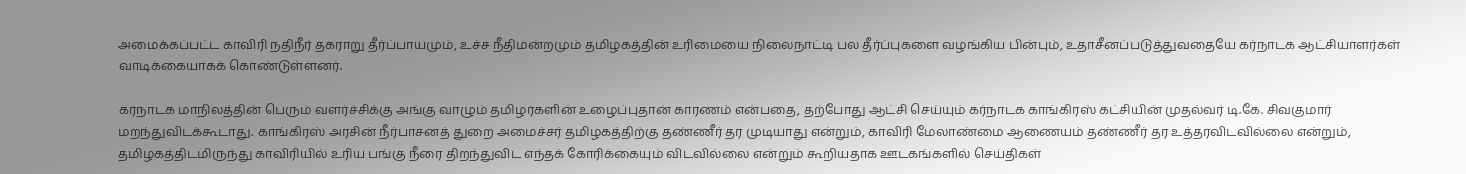அமைக்கப்பட்ட காவிரி நதிநீர் தகராறு தீர்ப்பாயமும், உச்ச நீதிமன்றமும் தமிழகத்தின் உரிமையை நிலைநாட்டி பல தீர்ப்புகளை வழங்கிய பின்பும், உதாசீனப்படுத்துவதையே கர்நாடக ஆட்சியாளர்கள் வாடிக்கையாகக் கொண்டுள்ளனர்.

கர்நாடக மாநிலத்தின் பெரும் வளர்ச்சிக்கு அங்கு வாழும் தமிழர்களின் உழைப்புதான் காரணம் என்பதை, தற்போது ஆட்சி செய்யும் கர்நாடக காங்கிரஸ் கட்சியின் முதல்வர் டி.கே. சிவகுமார் மறந்துவிடக்கூடாது. காங்கிரஸ் அரசின் நீர்பாசனத் துறை அமைச்சர் தமிழகத்திற்கு தண்ணீர் தர முடியாது என்றும், காவிரி மேலாண்மை ஆணையம் தண்ணீர் தர உத்தரவிடவில்லை என்றும், தமிழகத்திடமிருந்து காவிரியில் உரிய பங்கு நீரை திறந்துவிட எந்தக் கோரிக்கையும் விடவில்லை என்றும் கூறியதாக ஊடகங்களில் செய்திகள்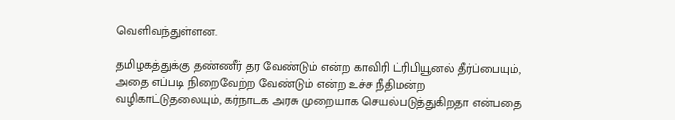வெளிவந்துள்ளன.

தமிழகத்துக்கு தண்ணீர் தர வேண்டும் என்ற காவிரி ட்ரிபியூனல் தீர்ப்பையும், அதை எப்படி நிறைவேற்ற வேண்டும் என்ற உச்ச நீதிமன்ற வழிகாட்டுதலையும், கர்நாடக அரசு முறையாக செயல்படுத்துகிறதா என்பதை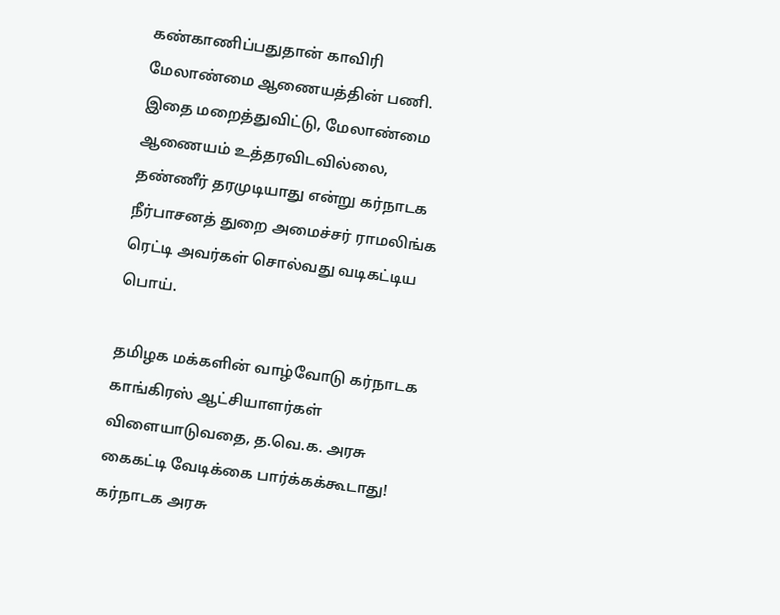கண்காணிப்பதுதான் காவிரி மேலாண்மை ஆணையத்தின் பணி. இதை மறைத்துவிட்டு, மேலாண்மை ஆணையம் உத்தரவிடவில்லை, தண்ணீர் தரமுடியாது என்று கர்நாடக நீர்பாசனத் துறை அமைச்சர் ராமலிங்க ரெட்டி அவர்கள் சொல்வது வடிகட்டிய பொய்.

தமிழக மக்களின் வாழ்வோடு கர்நாடக காங்கிரஸ் ஆட்சியாளர்கள் விளையாடுவதை, த.வெ.க. அரசு கைகட்டி வேடிக்கை பார்க்கக்கூடாது! கர்நாடக அரசு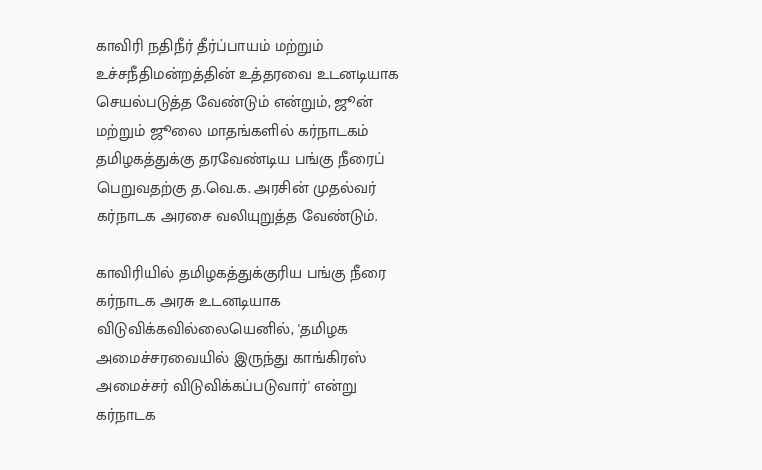காவிரி நதிநீர் தீர்ப்பாயம் மற்றும் உச்சநீதிமன்றத்தின் உத்தரவை உடனடியாக செயல்படுத்த வேண்டும் என்றும், ஜூன் மற்றும் ஜூலை மாதங்களில் கர்நாடகம் தமிழகத்துக்கு தரவேண்டிய பங்கு நீரைப் பெறுவதற்கு த.வெ.க. அரசின் முதல்வர் கர்நாடக அரசை வலியுறுத்த வேண்டும்.

காவிரியில் தமிழகத்துக்குரிய பங்கு நீரை கர்நாடக அரசு உடனடியாக விடுவிக்கவில்லையெனில், 'தமிழக அமைச்சரவையில் இருந்து காங்கிரஸ் அமைச்சர் விடுவிக்கப்படுவார்' என்று கர்நாடக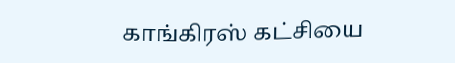காங்கிரஸ் கட்சியை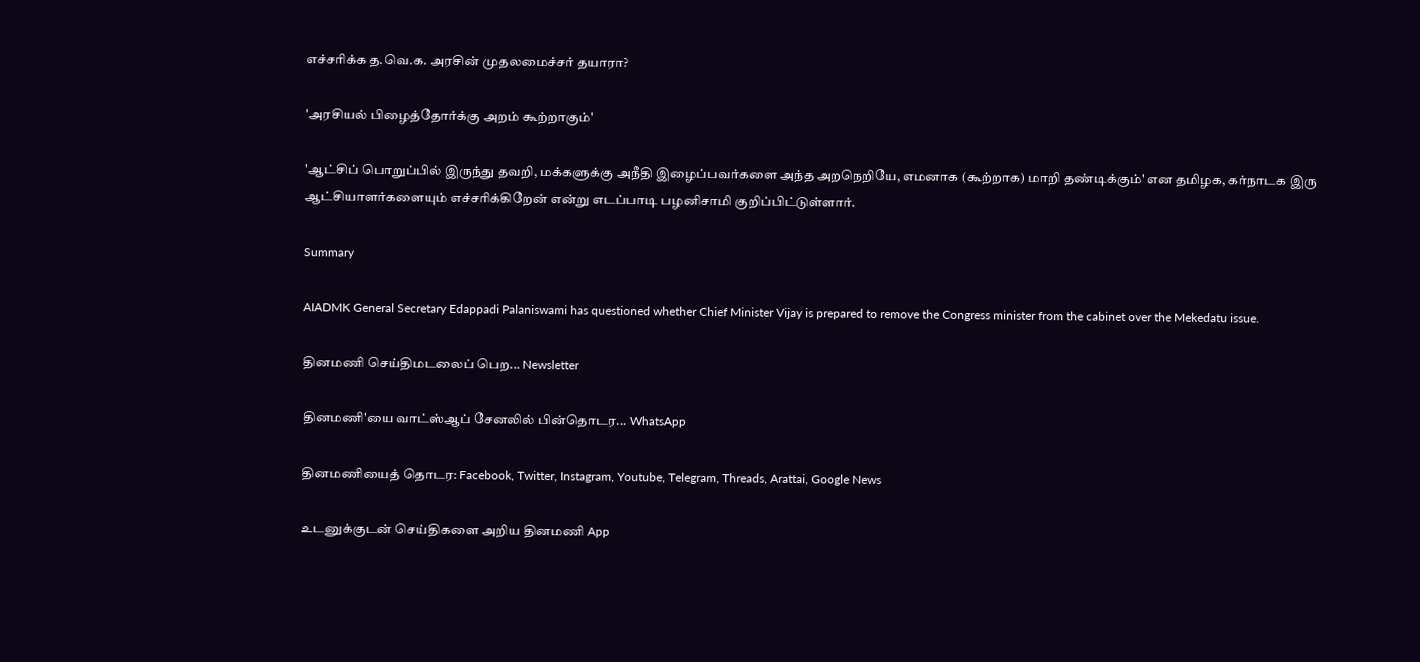எச்சரிக்க த.வெ.க. அரசின் முதலமைச்சர் தயாரா?

'அரசியல் பிழைத்தோர்க்கு அறம் கூற்றாகும்'

'ஆட்சிப் பொறுப்பில் இருந்து தவறி, மக்களுக்கு அநீதி இழைப்பவர்களை அந்த அறநெறியே, எமனாக (கூற்றாக) மாறி தண்டிக்கும்' என தமிழக, கர்நாடக இரு ஆட்சியாளர்களையும் எச்சரிக்கிறேன் என்று எடப்பாடி பழனிசாமி குறிப்பிட்டுள்ளார்.

Summary

AIADMK General Secretary Edappadi Palaniswami has questioned whether Chief Minister Vijay is prepared to remove the Congress minister from the cabinet over the Mekedatu issue.

தினமணி செய்திமடலைப் பெற... Newsletter

தினமணி'யை வாட்ஸ்ஆப் சேனலில் பின்தொடர... WhatsApp

தினமணியைத் தொடர: Facebook, Twitter, Instagram, Youtube, Telegram, Threads, Arattai, Google News

உடனுக்குடன் செய்திகளை அறிய தினமணி App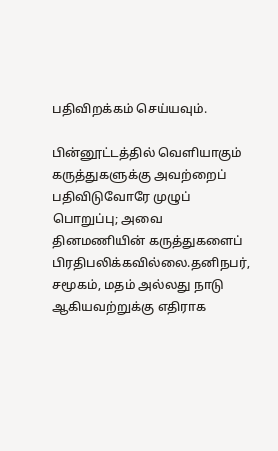பதிவிறக்கம் செய்யவும்.

பின்னூட்டத்தில் வெளியாகும் கருத்துகளுக்கு அவற்றைப் பதிவிடுவோரே முழுப் பொறுப்பு; அவை தினமணியின் கருத்துகளைப் பிரதிபலிக்கவில்லை.தனிநபர், சமூகம், மதம் அல்லது நாடு ஆகியவற்றுக்கு எதிராக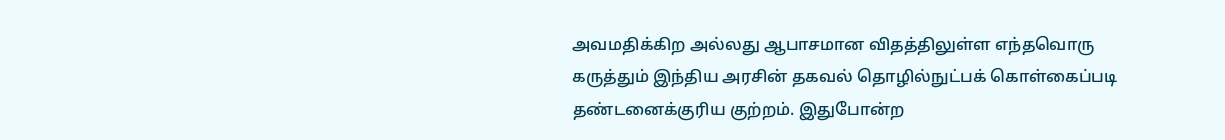அவமதிக்கிற அல்லது ஆபாசமான விதத்திலுள்ள எந்தவொரு கருத்தும் இந்திய அரசின் தகவல் தொழில்நுட்பக் கொள்கைப்படி தண்டனைக்குரிய குற்றம். இதுபோன்ற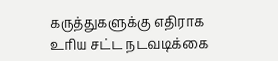கருத்துகளுக்கு எதிராக உரிய சட்ட நடவடிக்கை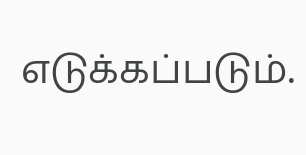எடுக்கப்படும்.